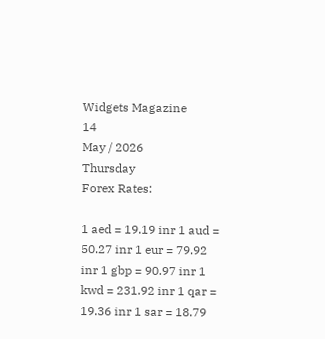Widgets Magazine
14
May / 2026
Thursday
Forex Rates:

1 aed = 19.19 inr 1 aud = 50.27 inr 1 eur = 79.92 inr 1 gbp = 90.97 inr 1 kwd = 231.92 inr 1 qar = 19.36 inr 1 sar = 18.79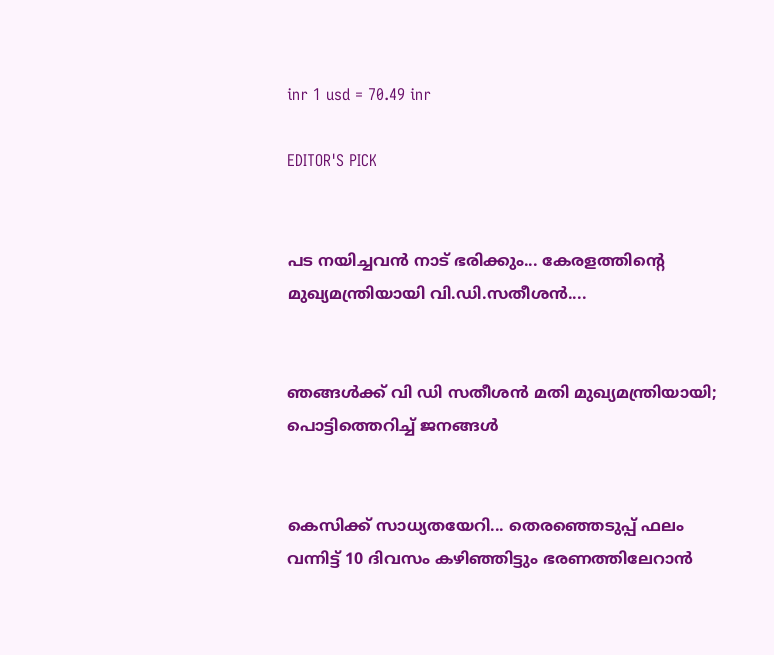inr 1 usd = 70.49 inr

EDITOR'S PICK


പട നയിച്ചവൻ നാട് ഭരിക്കും... കേരളത്തിന്റെ മുഖ്യമന്ത്രിയായി വി.ഡി.സതീശൻ....


ഞങ്ങൾക്ക് വി ഡി സതീശൻ മതി മുഖ്യമന്ത്രിയായി; പൊട്ടിത്തെറിച്ച് ജനങ്ങൾ


കെസിക്ക് സാധ്യതയേറി... തെരഞ്ഞെടുപ്പ് ഫലം വന്നിട്ട് 10 ദിവസം കഴിഞ്ഞിട്ടും ഭരണത്തിലേറാന്‍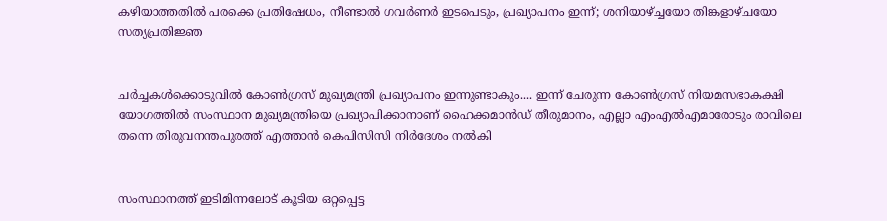കഴിയാത്തതില്‍ പരക്കെ പ്രതിഷേധം, നീണ്ടാല്‍ ഗവര്‍ണര്‍ ഇടപെടും, പ്രഖ്യാപനം ഇന്ന്; ശനിയാഴ്ച്ചയോ തിങ്കളാഴ്ചയോ സത്യപ്രതിജ്ഞ


ചർച്ചകൾക്കൊടുവിൽ കോൺഗ്രസ് മുഖ്യമന്ത്രി പ്രഖ്യാപനം ഇന്നുണ്ടാകും.... ഇന്ന് ചേരുന്ന കോൺഗ്രസ് നിയമസഭാകക്ഷി യോഗത്തിൽ സംസ്ഥാന മുഖ്യമന്ത്രിയെ പ്രഖ്യാപിക്കാനാണ് ഹൈക്കമാൻഡ് തീരുമാനം, എല്ലാ എംഎൽ‌എമാരോടും രാവിലെ തന്നെ തിരുവനന്തപുരത്ത് എത്താൻ കെപിസിസി നിർദേശം നൽകി


സംസ്ഥാനത്ത് ഇടിമിന്നലോട് കൂടിയ ഒറ്റപ്പെട്ട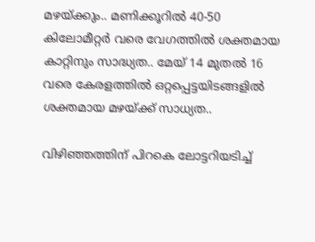മഴയ്ക്കും.. മണിക്കൂറിൽ 40-50 കിലോമീറ്റർ വരെ വേഗത്തിൽ ശക്തമായ കാറ്റിനും സാദ്ധ്യത.. മേയ് 14 മുതൽ 16 വരെ കേരളത്തിൽ ഒറ്റപ്പെട്ടയിടങ്ങളിൽ ശക്തമായ മഴയ്ക്ക് സാധ്യത..

വിഴിഞ്ഞത്തിന് പിറകെ ലോട്ടറിയടിച്ച്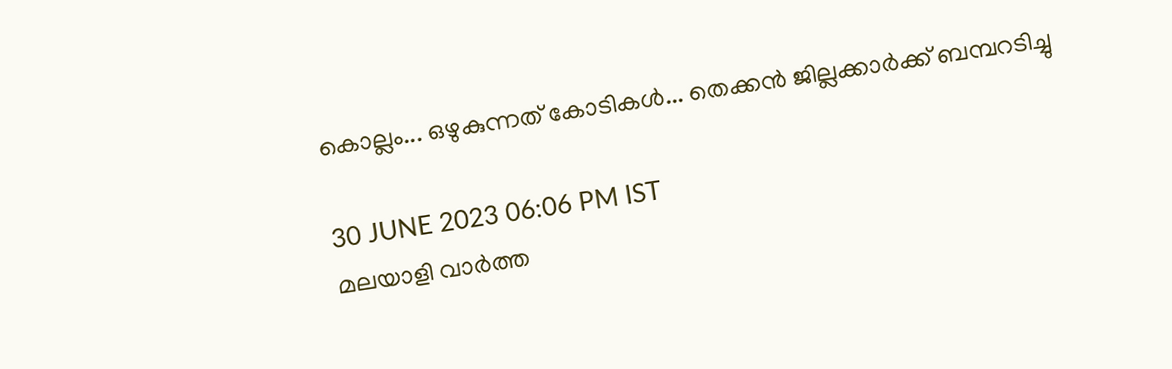കൊല്ലം... ഒഴുകുന്നത് കോടികൾ... തെക്കൻ ജില്ലക്കാർക്ക് ബമ്പറടിച്ചു

30 JUNE 2023 06:06 PM IST
മലയാളി വാര്‍ത്ത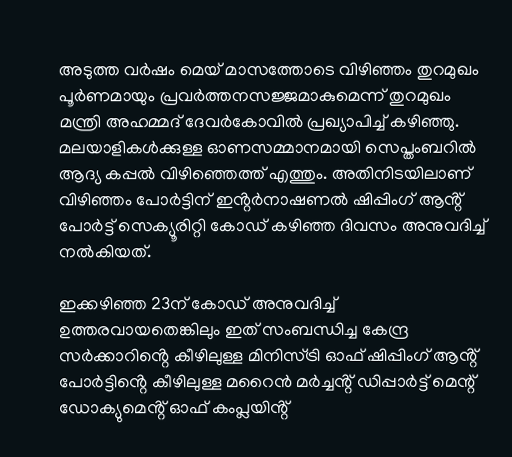അടുത്ത വർഷം മെയ് മാസത്തോടെ വിഴിഞ്ഞം തുറമുഖം പൂർണമായും പ്രവർത്തനസജ്ജമാകുമെന്ന് തുറമുഖം മന്ത്രി അഹമ്മദ് ദേവർകോവിൽ പ്രഖ്യാപിച്ച് കഴിഞ്ഞു. മലയാളികൾക്കുള്ള ഓണസമ്മാനമായി സെപ്തംബറിൽ ആദ്യ കപ്പൽ വിഴിഞ്ഞെത്ത് എത്തും. അതിനിടയിലാണ് വിഴിഞ്ഞം പോർട്ടിന് ഇൻ്റർനാഷണൽ ഷിപ്പിംഗ് ആൻ്റ് പോർട്ട് സെക്യൂരിറ്റി കോഡ് കഴിഞ്ഞ ദിവസം അനുവദിച്ച് നൽകിയത്.

ഇക്കഴിഞ്ഞ 23ന് കോഡ് അനുവദിച്ച് ഉത്തരവായതെങ്കിലും ഇത് സംബന്ധിച്ച കേന്ദ്ര സർക്കാറിൻ്റെ കീഴിലുള്ള മിനിസ്ട്രി ഓഫ് ഷിപ്പിംഗ് ആൻ്റ് പോർട്ടിൻ്റെ കീഴിലുള്ള മറൈൻ മർച്ചൻ്റ് ഡിപ്പാർട്ട് മെന്റ് ഡോക്യുമെൻ്റ് ഓഫ് കംപ്ലയിൻ്റ്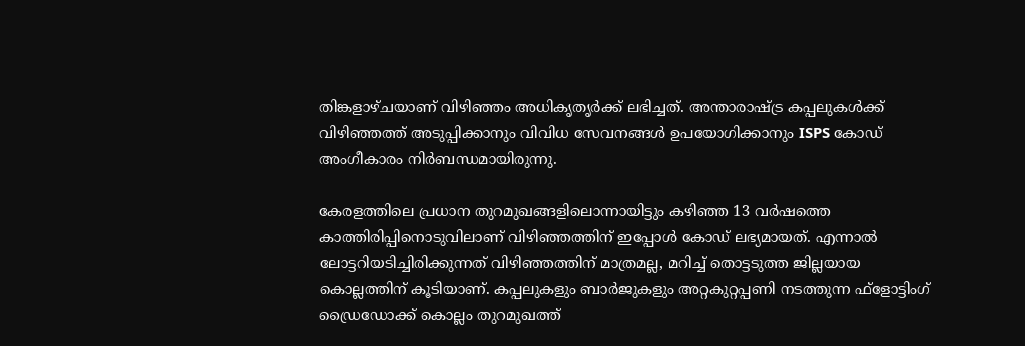തിങ്കളാഴ്ചയാണ് വിഴിഞ്ഞം അധികൃതൃർക്ക് ലഭിച്ചത്. അന്താരാഷ്ട്ര കപ്പലുകൾക്ക് വിഴിഞ്ഞത്ത് അടുപ്പിക്കാനും വിവിധ സേവനങ്ങൾ ഉപയോഗിക്കാനും ISPS കോഡ് അംഗീകാരം നിർബന്ധമായിരുന്നു.

കേരളത്തിലെ പ്രധാന തുറമുഖങ്ങളിലൊന്നായിട്ടും കഴിഞ്ഞ 13 വർഷത്തെ കാത്തിരിപ്പിനൊടുവിലാണ് വിഴിഞ്ഞത്തിന് ഇപ്പോൾ കോഡ് ലഭ്യമായത്. എന്നാൽ ലോട്ടറിയടിച്ചിരിക്കുന്നത് വിഴിഞ്ഞത്തിന് മാത്രമല്ല, മറിച്ച് തൊട്ടടുത്ത ജില്ലയായ കൊല്ലത്തിന് കൂടിയാണ്. കപ്പലുകളും ബാർജുകളും അറ്റകുറ്റപ്പണി നടത്തുന്ന ഫ്‌ളോട്ടിംഗ് ഡ്രൈഡോക്ക് കൊല്ലം തുറമുഖത്ത്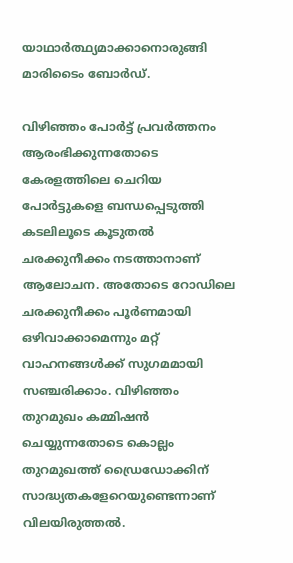യാഥാർത്ഥ്യമാക്കാനൊരുങ്ങി മാരിടൈം ബോർഡ്.

വിഴിഞ്ഞം പോർട്ട് പ്രവർത്തനം ആരംഭിക്കുന്നതോടെ കേരളത്തിലെ ചെറിയ പോർട്ടുകളെ ബന്ധപ്പെടുത്തി കടലിലൂടെ കൂടുതൽ ചരക്കുനീക്കം നടത്താനാണ് ആലോചന. അതോടെ റോഡിലെ ചരക്കുനീക്കം പൂർണമായി ഒഴിവാക്കാമെന്നും മറ്റ് വാഹനങ്ങൾക്ക് സുഗമമായി സഞ്ചരിക്കാം. വിഴിഞ്ഞം തുറമുഖം കമ്മിഷൻ ചെയ്യുന്നതോടെ കൊല്ലം തുറമുഖത്ത് ഡ്രൈഡോക്കിന് സാദ്ധ്യതകളേറെയുണ്ടെന്നാണ് വിലയിരുത്തൽ.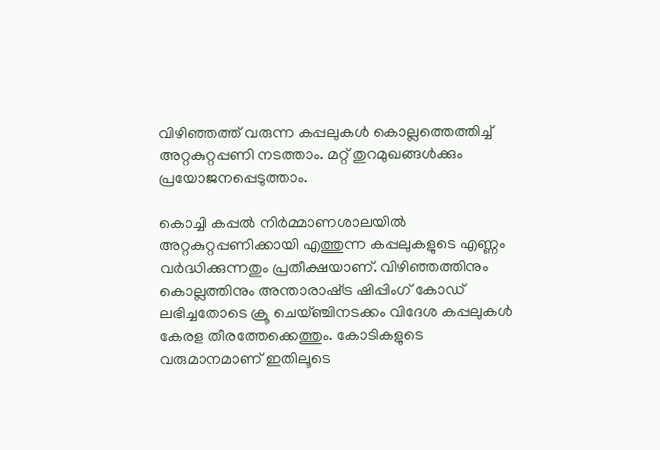വിഴിഞ്ഞത്ത് വരുന്ന കപ്പലുകൾ കൊല്ലത്തെത്തിച്ച് അറ്റകുറ്റപ്പണി നടത്താം. മറ്റ് തുറമുഖങ്ങൾക്കും പ്രയോജനപ്പെടുത്താം.

കൊച്ചി കപ്പൽ നിർമ്മാണശാലയിൽ അറ്റകുറ്റപ്പണിക്കായി എത്തുന്ന കപ്പലുകളുടെ എണ്ണം വർദ്ധിക്കുന്നതും പ്രതീക്ഷയാണ്. വിഴിഞ്ഞത്തിനും കൊല്ലത്തിനും അന്താരാഷ്‌ട്ര ഷിപ്പിംഗ് കോഡ് ലഭിച്ചതോടെ ക്രൂ ചെയ്ഞ്ചിനടക്കം വിദേശ കപ്പലുകൾ കേരള തീരത്തേക്കെത്തും. കോടികളുടെ വരുമാനമാണ് ഇതിലൂടെ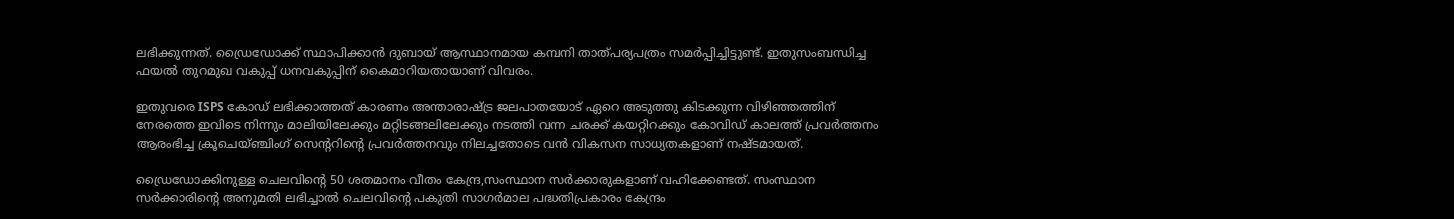ലഭിക്കുന്നത്. ഡ്രൈഡോക്ക് സ്ഥാപിക്കാൻ ദുബായ് ആസ്ഥാനമായ കമ്പനി താത്പര്യപത്രം സമർപ്പിച്ചിട്ടുണ്ട്. ഇതുസംബന്ധിച്ച ഫയൽ തുറമുഖ വകുപ്പ് ധനവകുപ്പിന് കൈമാറിയതായാണ് വിവരം.

ഇതുവരെ ISPS കോഡ് ലഭിക്കാത്തത് കാരണം അന്താരാഷ്ട്ര ജലപാതയോട് ഏറെ അടുത്തു കിടക്കുന്ന വിഴിഞ്ഞത്തിന് നേരത്തെ ഇവിടെ നിന്നും മാലിയിലേക്കും മറ്റിടങ്ങലിലേക്കും നടത്തി വന്ന ചരക്ക് കയറ്റിറക്കും കോവിഡ് കാലത്ത് പ്രവർത്തനം ആരംഭിച്ച ക്രൂചെയ്ഞ്ചിംഗ് സെന്ററിന്റെ പ്രവർത്തനവും നിലച്ചതോടെ വൻ വികസന സാധ്യതകളാണ് നഷ്ടമായത്.

ഡ്രൈഡോക്കിനുള്ള ചെലവിന്റെ 50 ശതമാനം വീതം കേന്ദ്ര,സംസ്ഥാന സർക്കാരുകളാണ് വഹിക്കേണ്ടത്. സംസ്ഥാന സർക്കാരിന്റെ അനുമതി ലഭിച്ചാൽ ചെലവിന്റെ പകുതി സാഗർമാല പദ്ധതിപ്രകാരം കേന്ദ്രം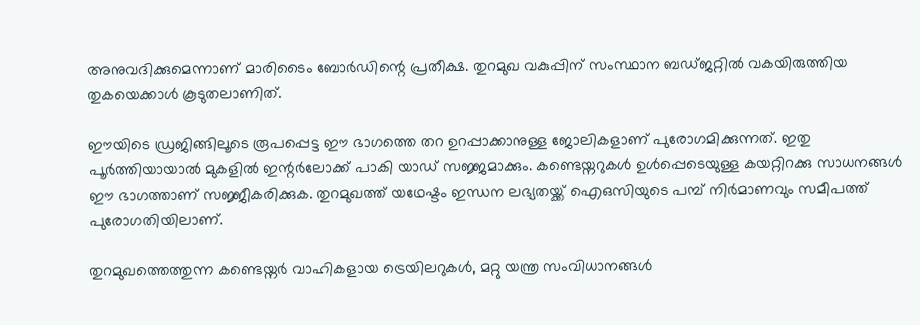അനുവദിക്കുമെന്നാണ് മാരിടൈം ബോർഡിന്റെ പ്രതീക്ഷ. തുറമുഖ വകുപ്പിന് സംസ്ഥാന ബഡ്‌ജറ്റിൽ വകയിരുത്തിയ തുകയെക്കാൾ കൂടുതലാണിത്.

ഈയിടെ ഡ്രജിങ്ങിലൂടെ രൂപപ്പെട്ട ഈ ഭാഗത്തെ തറ ഉറപ്പാക്കാനുള്ള ജോലികളാണ് പുരോഗമിക്കുന്നത്. ഇതു പൂർത്തിയായാൽ മുകളിൽ ഇന്റർലോക്ക് പാകി യാഡ് സജ്ജമാക്കും. കണ്ടെയ്നറുകൾ ഉൾപ്പെടെയുള്ള കയറ്റിറക്കു സാധനങ്ങൾ ഈ ഭാഗത്താണ് സജ്ജീകരിക്കുക. തുറമുഖത്ത് യഥേഷ്ടം ഇന്ധന ലഭ്യതയ്ക്ക് ഐഒസിയുടെ പമ്പ് നിർമാണവും സമീപത്ത് പുരോഗതിയിലാണ്.

തുറമുഖത്തെത്തുന്ന കണ്ടെയ്നർ വാഹികളായ ട്രെയിലറുകൾ, മറ്റു യന്ത്ര സംവിധാനങ്ങൾ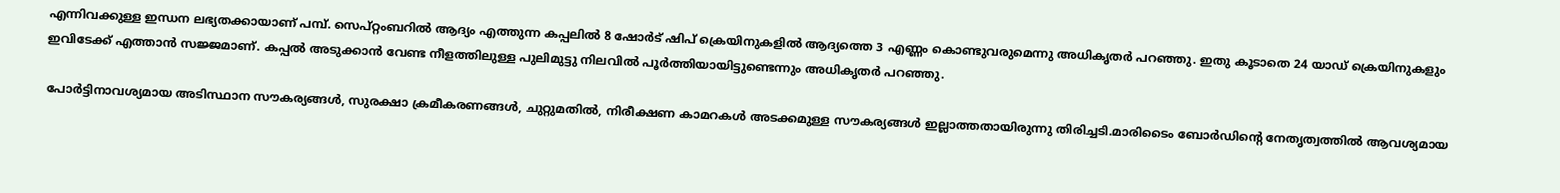എന്നിവക്കുള്ള ഇന്ധന ലഭ്യതക്കായാണ് പമ്പ്. സെപ്റ്റംബറിൽ ആദ്യം എത്തുന്ന കപ്പലിൽ 8 ഷോർട് ഷിപ് ക്രെയിനുകളിൽ ആദ്യത്തെ 3 എണ്ണം കൊണ്ടുവരുമെന്നു അധികൃതർ പറഞ്ഞു. ഇതു കൂടാതെ 24 യാഡ് ക്രെയിനുകളും ഇവിടേക്ക് എത്താൻ സജ്ജമാണ്. കപ്പൽ അടുക്കാൻ വേണ്ട നീളത്തിലുള്ള പുലിമുട്ടു നിലവിൽ പൂർത്തിയായിട്ടുണ്ടെന്നും അധികൃതർ പറഞ്ഞു.

പോർട്ടിനാവശ്യമായ അടിസ്ഥാന സൗകര്യങ്ങൾ, സുരക്ഷാ ക്രമീകരണങ്ങൾ, ചുറ്റുമതിൽ, നിരീക്ഷണ കാമറകൾ അടക്കമുള്ള സൗകര്യങ്ങൾ ഇല്ലാത്തതായിരുന്നു തിരിച്ചടി.മാരിടൈം ബോർഡിന്റെ നേതൃത്വത്തിൽ ആവശ്യമായ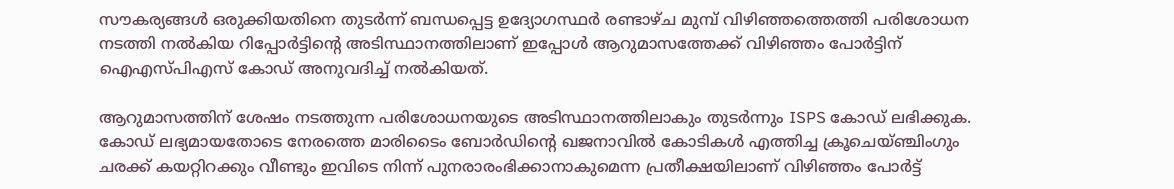സൗകര്യങ്ങൾ ഒരുക്കിയതിനെ തുടർന്ന് ബന്ധപ്പെട്ട ഉദ്യോഗസ്ഥർ രണ്ടാഴ്ച മുമ്പ് വിഴിഞ്ഞത്തെത്തി പരിശോധന നടത്തി നൽകിയ റിപ്പോർട്ടിന്റെ അടിസ്ഥാനത്തിലാണ് ഇപ്പോൾ ആറുമാസത്തേക്ക് വിഴിഞ്ഞം പോർട്ടിന് ഐഎസ്പിഎസ് കോഡ് അനുവദിച്ച് നൽകിയത്.

ആറുമാസത്തിന് ശേഷം നടത്തുന്ന പരിശോധനയുടെ അടിസ്ഥാനത്തിലാകും തുടർന്നും ISPS കോഡ് ലഭിക്കുക. കോഡ് ലഭ്യമായതോടെ നേരത്തെ മാരിടൈം ബോർഡിന്റെ ഖജനാവിൽ കോടികൾ എത്തിച്ച ക്രൂചെയ്ഞ്ചിംഗും ചരക്ക് കയറ്റിറക്കും വീണ്ടും ഇവിടെ നിന്ന് പുനരാരംഭിക്കാനാകുമെന്ന പ്രതീക്ഷയിലാണ് വിഴിഞ്ഞം പോർട്ട്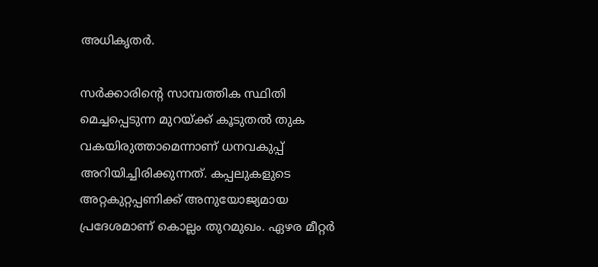അധികൃതർ.

സർക്കാരിന്റെ സാമ്പത്തിക സ്ഥിതി മെച്ചപ്പെടുന്ന മുറയ്‌ക്ക് കൂടുതൽ തുക വകയിരുത്താമെന്നാണ് ധനവകുപ്പ് അറിയിച്ചിരിക്കുന്നത്. കപ്പലുകളുടെ അറ്റകുറ്റപ്പണിക്ക് അനുയോജ്യമായ പ്രദേശമാണ് കൊല്ലം തുറമുഖം. ഏഴര മീറ്റർ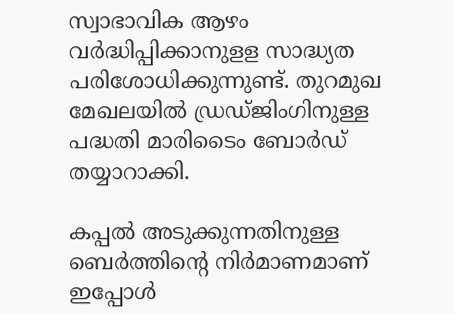സ്വാഭാവിക ആഴം വർദ്ധിപ്പിക്കാനുളള സാദ്ധ്യത പരിശോധിക്കുന്നുണ്ട്. തുറമുഖ മേഖലയിൽ ഡ്രഡ്‌ജിംഗിനുള്ള പദ്ധതി മാരിടൈം ബോർഡ് തയ്യാറാക്കി.

കപ്പൽ അടുക്കുന്നതിനുള്ള ബെർത്തിന്റെ നിർമാണമാണ് ഇപ്പോൾ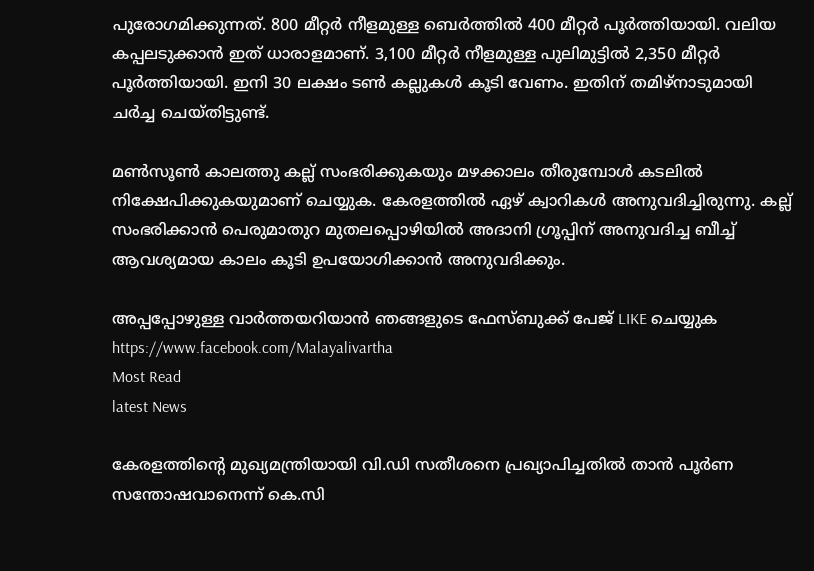പുരോഗമിക്കുന്നത്. 800 മീറ്റർ നീളമുള്ള ബെർത്തിൽ 400 മീറ്റർ പൂർത്തിയായി. വലിയ കപ്പലടുക്കാൻ ഇത് ധാരാളമാണ്. 3,100 മീറ്റർ നീളമുള്ള പുലിമുട്ടിൽ 2,350 മീറ്റർ പൂർത്തിയായി. ഇനി 30 ലക്ഷം ടൺ കല്ലുകൾ കൂടി വേണം. ഇതിന് തമിഴ്‌നാടുമായി ചർച്ച ചെയ്തിട്ടുണ്ട്.

മൺസൂൺ കാലത്തു കല്ല് സംഭരിക്കുകയും മഴക്കാലം തീരുമ്പോൾ കടലിൽ നിക്ഷേപിക്കുകയുമാണ് ചെയ്യുക. കേരളത്തിൽ ഏഴ് ക്വാറികൾ അനുവദിച്ചിരുന്നു. കല്ല് സംഭരിക്കാൻ പെരുമാതുറ മുതലപ്പൊഴിയിൽ അദാനി ഗ്രൂപ്പിന് അനുവദിച്ച ബീച്ച് ആവശ്യമായ കാലം കൂടി ഉപയോഗിക്കാൻ അനുവദിക്കും.

അപ്പപ്പോഴുള്ള വാര്‍ത്തയറിയാന്‍ ഞങ്ങളുടെ ഫേസ്‌ബുക്ക്‌ പേജ് LIKE ചെയ്യുക
https://www.facebook.com/Malayalivartha
Most Read
latest News

കേരളത്തിന്‍റെ മുഖ്യമന്ത്രിയായി വി.ഡി സതീശനെ പ്രഖ്യാപിച്ചതിൽ താൻ പൂര്‍ണ സന്തോഷവാനെന്ന് കെ.സി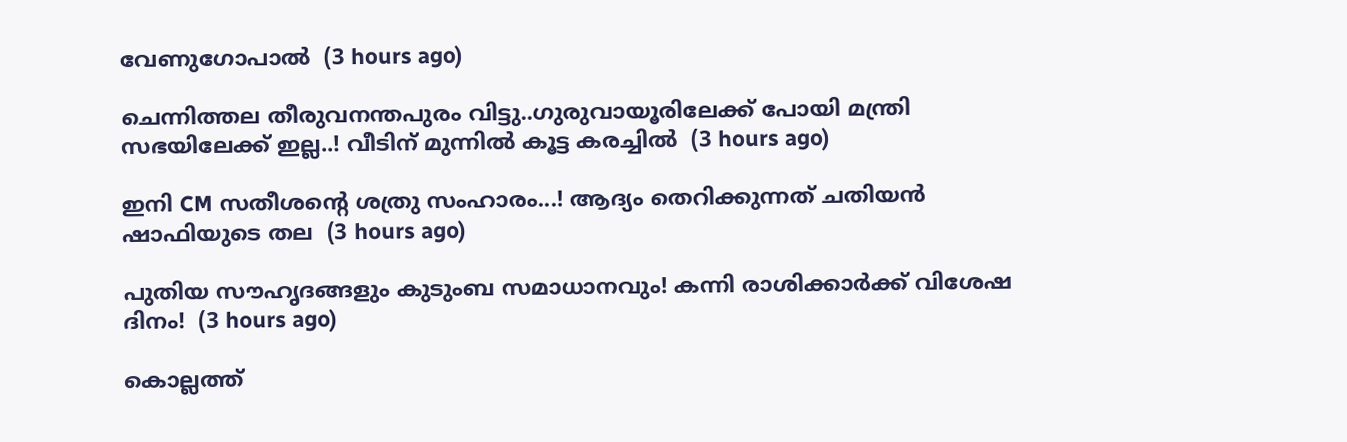വേണുഗോപാൽ  (3 hours ago)

ചെന്നിത്തല തീരുവനന്തപുരം വിട്ടു..ഗുരുവായൂരിലേക്ക് പോയി മന്ത്രി സഭയിലേക്ക് ഇല്ല..! വീടിന് മുന്നിൽ കൂട്ട കരച്ചിൽ  (3 hours ago)

ഇനി CM സതീശന്റെ ശത്രു സംഹാരം...! ആദ്യം തെറിക്കുന്നത് ചതിയൻ ഷാഫിയുടെ തല  (3 hours ago)

പുതിയ സൗഹൃദങ്ങളും കുടുംബ സമാധാനവും! കന്നി രാശിക്കാർക്ക് വിശേഷ ദിനം!  (3 hours ago)

കൊല്ലത്ത്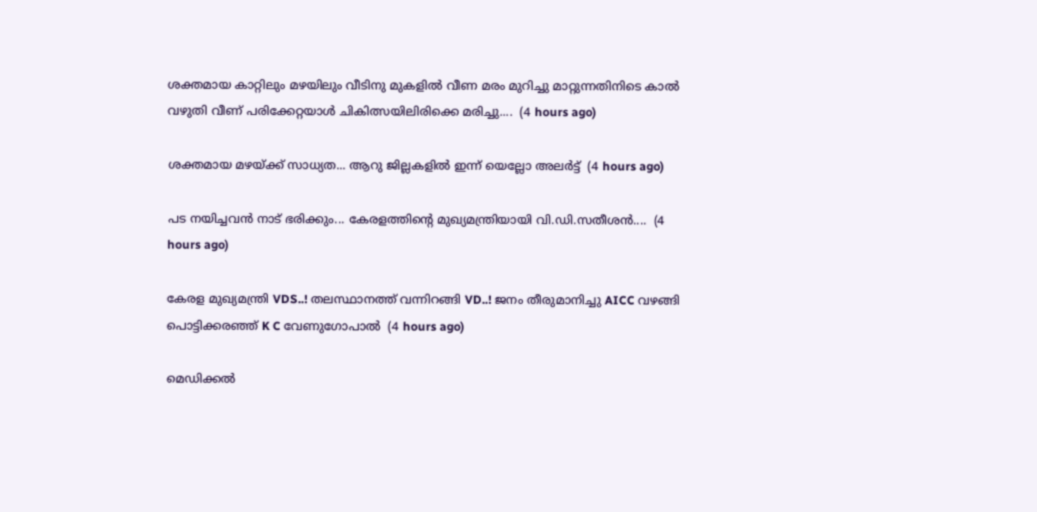ശക്തമായ കാറ്റിലും മഴയിലും വീടിനു മുകളിൽ വീണ മരം മുറിച്ചു മാറ്റുന്നതിനിടെ കാൽ വഴുതി വീണ് പരിക്കേറ്റയാൾ ചികിത്സയിലിരിക്കെ മരിച്ചു....  (4 hours ago)

ശക്തമായ മഴയ്ക്ക് സാധ്യത... ആറു ജില്ലകളില്‍ ഇന്ന് യെല്ലോ അലർട്ട്  (4 hours ago)

പട നയിച്ചവൻ നാട് ഭരിക്കും... കേരളത്തിന്റെ മുഖ്യമന്ത്രിയായി വി.ഡി.സതീശൻ....  (4 hours ago)

കേരള മുഖ്യമന്ത്രി VDS..! തലസ്ഥാനത്ത് വന്നിറങ്ങി VD..! ജനം തീരുമാനിച്ചു AICC വഴങ്ങി പൊട്ടിക്കരഞ്ഞ് K C വേണുഗോപാൽ  (4 hours ago)

മെഡിക്കൽ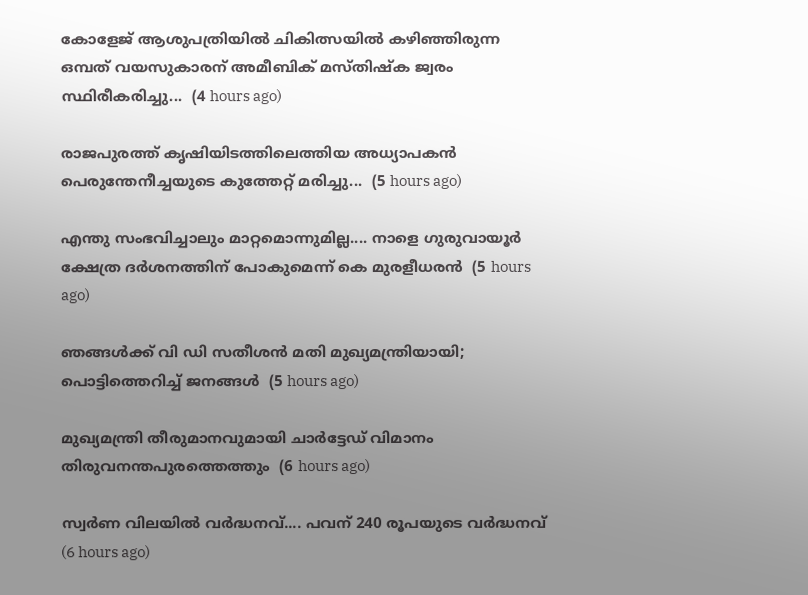കോളേജ് ആശുപത്രിയിൽ ചികിത്സയിൽ കഴിഞ്ഞിരുന്ന ഒമ്പത് വയസുകാരന് അമീബിക് മസ്‌തിഷ്‌ക ജ്വരം സ്ഥിരീകരിച്ചു...  (4 hours ago)

രാജപുരത്ത് കൃഷിയിടത്തിലെത്തിയ അധ്യാപകൻ പെരുന്തേനീച്ചയുടെ കുത്തേറ്റ് മരിച്ചു...  (5 hours ago)

എന്തു സംഭവിച്ചാലും മാറ്റമൊന്നുമില്ല.... നാളെ ഗുരുവായൂർ ക്ഷേത്ര ദർശനത്തിന് പോകുമെന്ന് കെ മുരളീധരൻ  (5 hours ago)

ഞങ്ങൾക്ക് വി ഡി സതീശൻ മതി മുഖ്യമന്ത്രിയായി; പൊട്ടിത്തെറിച്ച് ജനങ്ങൾ  (5 hours ago)

മുഖ്യമന്ത്രി തീരുമാനവുമായി ചാർട്ടേഡ് വിമാനം തിരുവനന്തപുരത്തെത്തും  (6 hours ago)

സ്വര്‍ണ വിലയില്‍ വർദ്ധനവ്.... പവന് 240 രൂപയുടെ വർദ്ധനവ്  (6 hours ago)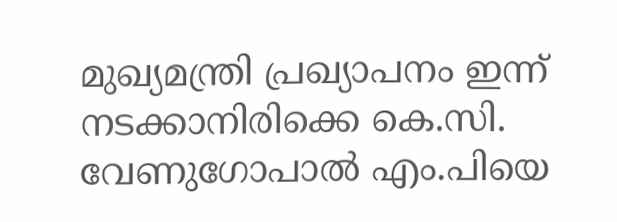മുഖ്യമന്ത്രി പ്രഖ്യാപനം ഇന്ന് നടക്കാനിരിക്കെ കെ.സി. വേണുഗോപാൽ എം.പിയെ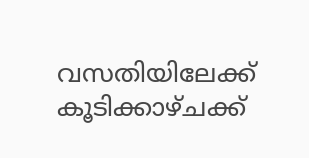വസതിയിലേക്ക് കൂടിക്കാഴ്ചക്ക്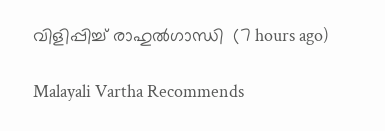വിളിപ്പിച്ച് രാഹുൽഗാന്ധി  (7 hours ago)

Malayali Vartha Recommends